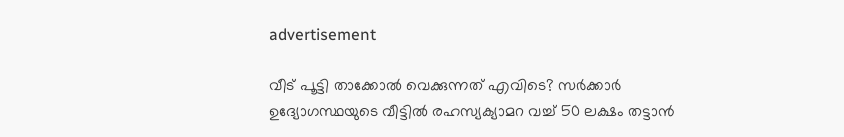advertisement

വീട് പൂട്ടി താക്കോൽ വെക്കുന്നത് എവിടെ? സർക്കാർ ഉദ്യോഗസ്ഥയുടെ വീട്ടിൽ രഹസ്യക്യാമറ വച്ച് 50 ലക്ഷം തട്ടാൻ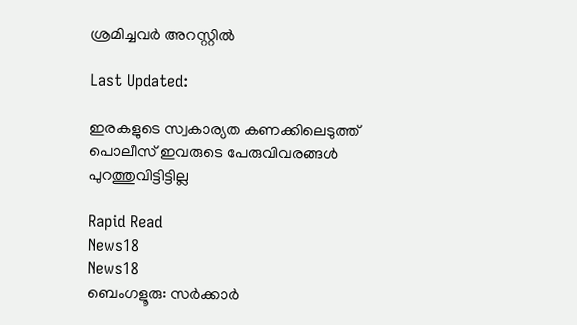ശ്രമിച്ചവർ അറസ്റ്റിൽ

Last Updated:

ഇരകളുടെ സ്വകാര്യത കണക്കിലെടുത്ത് പൊലീസ് ഇവരുടെ പേരുവിവരങ്ങൾ പുറത്തുവിട്ടിട്ടില്ല

Rapid Read
News18
News18
ബെംഗളൂരു: സർക്കാർ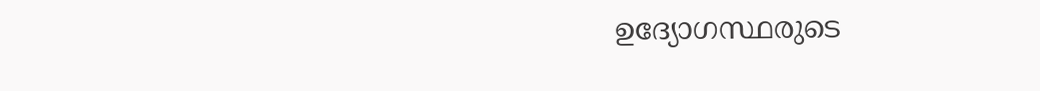ഉദ്യോഗസ്ഥരുടെ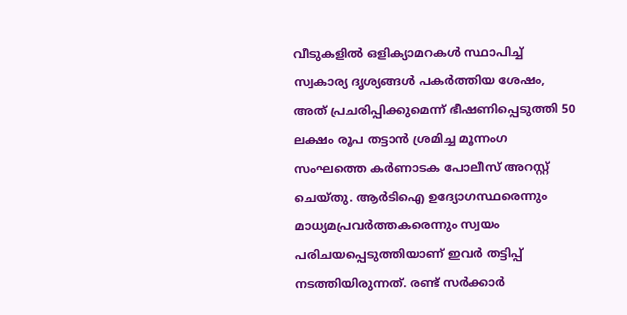വീടുകളിൽ ഒളിക്യാമറകൾ സ്ഥാപിച്ച് സ്വകാര്യ ദൃശ്യങ്ങൾ പകർത്തിയ ശേഷം, അത് പ്രചരിപ്പിക്കുമെന്ന് ഭീഷണിപ്പെടുത്തി 50 ലക്ഷം രൂപ തട്ടാൻ ശ്രമിച്ച മൂന്നംഗ സംഘത്തെ കർണാടക പോലീസ് അറസ്റ്റ് ചെയ്തു. ആർടിഐ ഉദ്യോഗസ്ഥരെന്നും മാധ്യമപ്രവർത്തകരെന്നും സ്വയം പരിചയപ്പെടുത്തിയാണ് ഇവർ തട്ടിപ്പ് നടത്തിയിരുന്നത്. രണ്ട് സർക്കാർ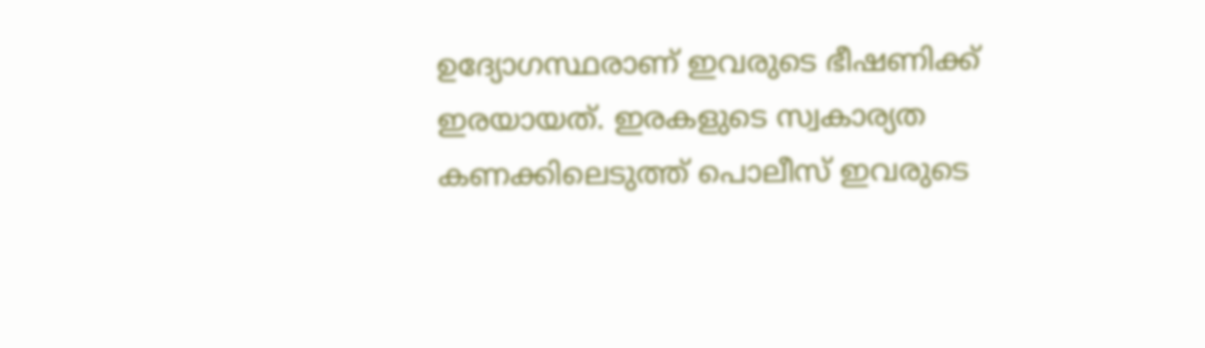ഉദ്യോഗസ്ഥരാണ് ഇവരുടെ ഭീഷണിക്ക് ഇരയായത്. ഇരകളുടെ സ്വകാര്യത കണക്കിലെടുത്ത് പൊലീസ് ഇവരുടെ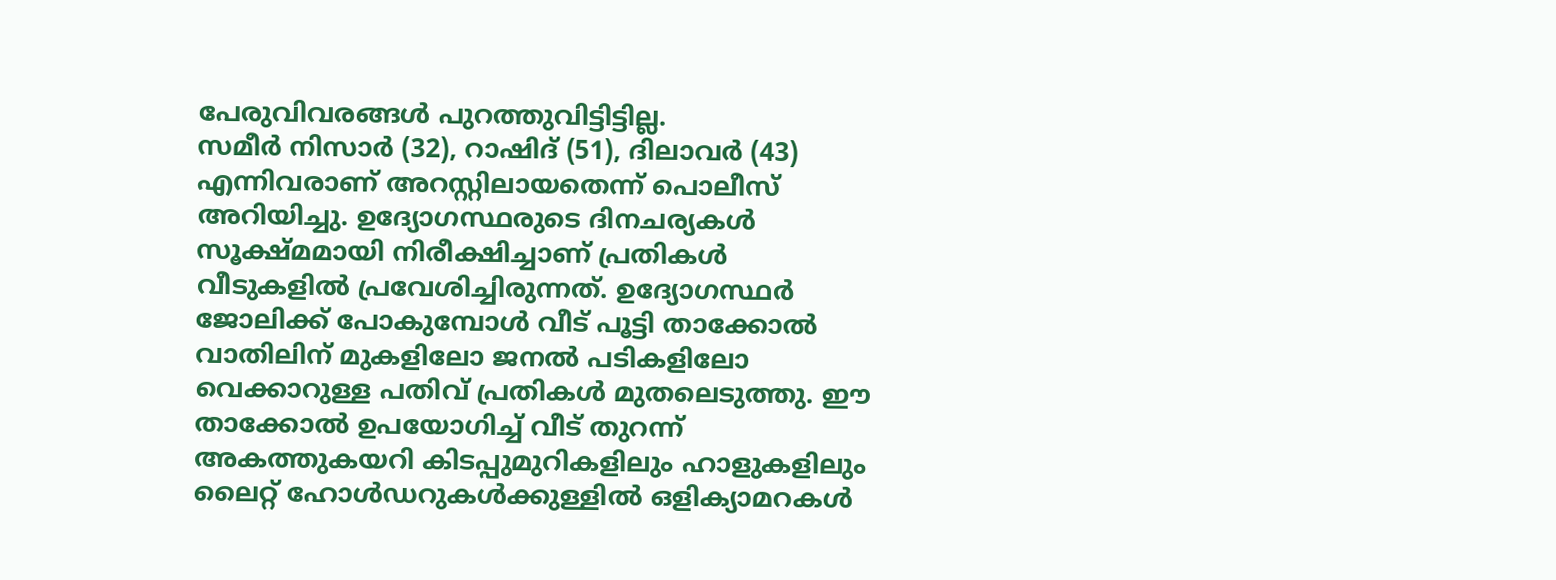പേരുവിവരങ്ങൾ പുറത്തുവിട്ടിട്ടില്ല.
സമീർ നിസാർ (32), റാഷിദ് (51), ദിലാവർ (43) എന്നിവരാണ് അറസ്റ്റിലായതെന്ന് പൊലീസ് അറിയിച്ചു. ഉദ്യോഗസ്ഥരുടെ ദിനചര്യകൾ സൂക്ഷ്മമായി നിരീക്ഷിച്ചാണ് പ്രതികൾ വീടുകളിൽ പ്രവേശിച്ചിരുന്നത്. ഉദ്യോഗസ്ഥർ ജോലിക്ക് പോകുമ്പോൾ വീട് പൂട്ടി താക്കോൽ വാതിലിന് മുകളിലോ ജനൽ പടികളിലോ വെക്കാറുള്ള പതിവ് പ്രതികൾ മുതലെടുത്തു. ഈ താക്കോൽ ഉപയോഗിച്ച് വീട് തുറന്ന് അകത്തുകയറി കിടപ്പുമുറികളിലും ഹാളുകളിലും ലൈറ്റ് ഹോൾഡറുകൾക്കുള്ളിൽ ഒളിക്യാമറകൾ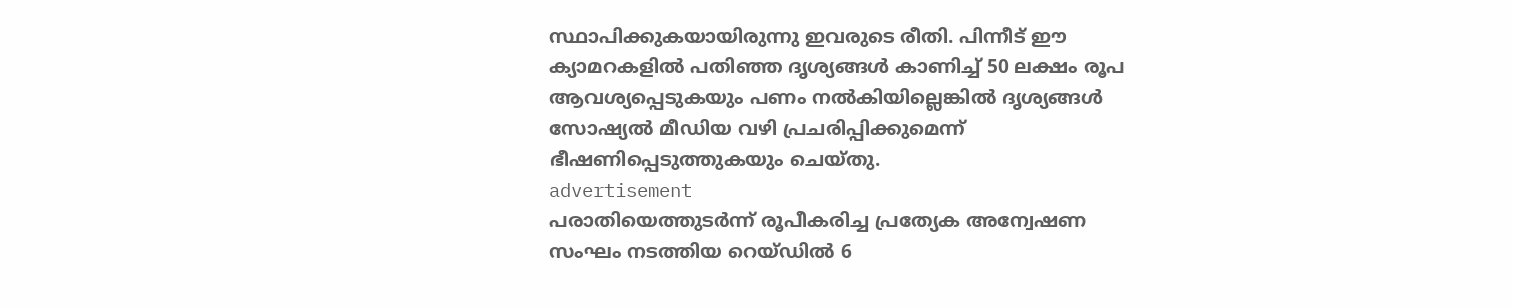സ്ഥാപിക്കുകയായിരുന്നു ഇവരുടെ രീതി. പിന്നീട് ഈ ക്യാമറകളിൽ പതിഞ്ഞ ദൃശ്യങ്ങൾ കാണിച്ച് 50 ലക്ഷം രൂപ ആവശ്യപ്പെടുകയും പണം നൽകിയില്ലെങ്കിൽ ദൃശ്യങ്ങൾ സോഷ്യൽ മീഡിയ വഴി പ്രചരിപ്പിക്കുമെന്ന് ഭീഷണിപ്പെടുത്തുകയും ചെയ്തു.
advertisement
പരാതിയെത്തുടർന്ന് രൂപീകരിച്ച പ്രത്യേക അന്വേഷണ സംഘം നടത്തിയ റെയ്ഡിൽ 6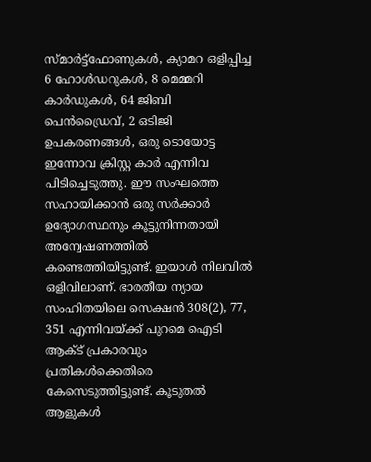സ്മാർട്ട്ഫോണുകൾ, ക്യാമറ ഒളിപ്പിച്ച 6 ഹോൾഡറുകൾ, 8 മെമ്മറി കാർഡുകൾ, 64 ജിബി പെൻഡ്രൈവ്, 2 ഒടിജി ഉപകരണങ്ങൾ, ഒരു ടൊയോട്ട ഇന്നോവ ക്രിസ്റ്റ കാർ എന്നിവ പിടിച്ചെടുത്തു. ഈ സംഘത്തെ സഹായിക്കാൻ ഒരു സർക്കാർ ഉദ്യോഗസ്ഥനും കൂട്ടുനിന്നതായി അന്വേഷണത്തിൽ കണ്ടെത്തിയിട്ടുണ്ട്. ഇയാൾ നിലവിൽ ഒളിവിലാണ്. ഭാരതീയ ന്യായ സംഹിതയിലെ സെക്ഷൻ 308(2), 77, 351 എന്നിവയ്‌ക്ക് പുറമെ ഐടി ആക്ട് പ്രകാരവും പ്രതികൾക്കെതിരെ കേസെടുത്തിട്ടുണ്ട്. കൂടുതൽ ആളുകൾ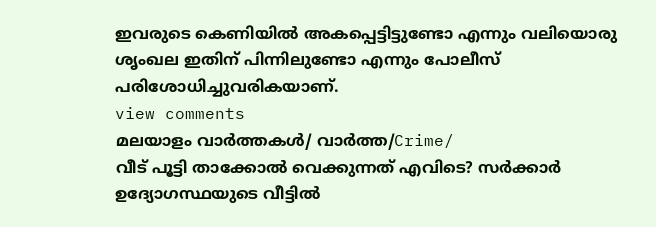ഇവരുടെ കെണിയിൽ അകപ്പെട്ടിട്ടുണ്ടോ എന്നും വലിയൊരു ശൃംഖല ഇതിന് പിന്നിലുണ്ടോ എന്നും പോലീസ് പരിശോധിച്ചുവരികയാണ്.
view comments
മലയാളം വാർത്തകൾ/ വാർത്ത/Crime/
വീട് പൂട്ടി താക്കോൽ വെക്കുന്നത് എവിടെ? സർക്കാർ ഉദ്യോഗസ്ഥയുടെ വീട്ടിൽ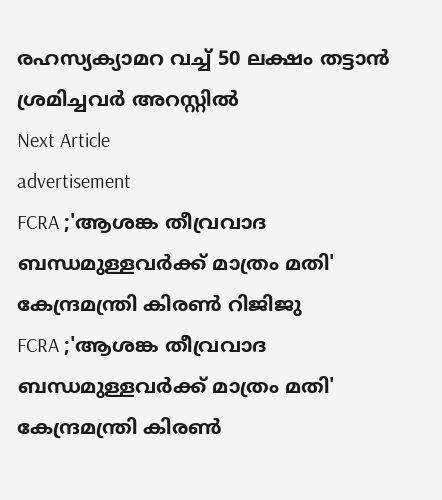രഹസ്യക്യാമറ വച്ച് 50 ലക്ഷം തട്ടാൻ ശ്രമിച്ചവർ അറസ്റ്റിൽ
Next Article
advertisement
FCRA ;'ആശങ്ക തീവ്രവാദ ബന്ധമുള്ളവർക്ക് മാത്രം മതി' കേന്ദ്രമന്ത്രി കിരണ്‍ റിജിജു
FCRA ;'ആശങ്ക തീവ്രവാദ ബന്ധമുള്ളവർക്ക് മാത്രം മതി' കേന്ദ്രമന്ത്രി കിരണ്‍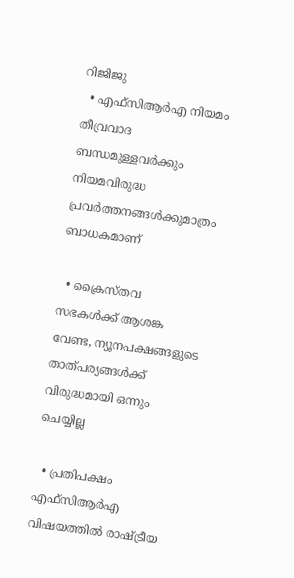റിജിജു
  • എഫ്‌സിആർഎ നിയമം തീവ്രവാദ ബന്ധമുള്ളവർക്കും നിയമവിരുദ്ധ പ്രവർത്തനങ്ങൾക്കുമാത്രം ബാധകമാണ്

  • ക്രൈസ്തവ സഭകൾക്ക് ആശങ്ക വേണ്ട, ന്യൂനപക്ഷങ്ങളുടെ താത്പര്യങ്ങൾക്ക് വിരുദ്ധമായി ഒന്നും ചെയ്യില്ല

  • പ്രതിപക്ഷം എഫ്‌സിആർഎ വിഷയത്തിൽ രാഷ്ട്രീയ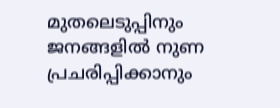മുതലെടുപ്പിനും ജനങ്ങളിൽ നുണ പ്രചരിപ്പിക്കാനും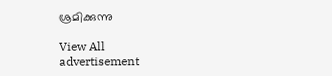ശ്രമിക്കുന്നു

View All
advertisement